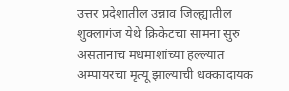उत्तर प्रदेशातील उन्नाव जिल्ह्यातील शुक्लागंज येथे क्रिकेटचा सामना सुरु असतानाच मधमाशांच्या हल्ल्यात अम्पायरचा मृत्यू झाल्याची धक्कादायक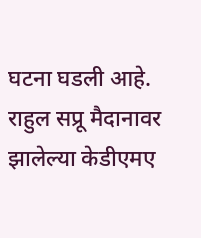घटना घडली आहे. राहुल सप्रू मैदानावर झालेल्या केडीएमए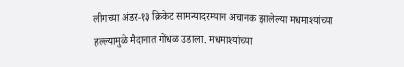लीगच्या अंडर-१३ क्रिकेट सामन्यादरम्यान अचानक झालेल्या मधमाश्यांच्या हल्ल्यामुळे मैदानात गोंधळ उडाला. मधमाश्यांच्या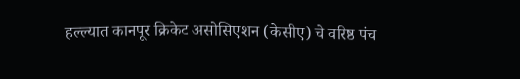हल्ल्यात कानपूर क्रिकेट असोसिएशन (केसीए) चे वरिष्ठ पंच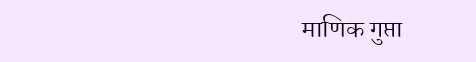माणिक गुप्ता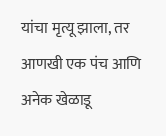यांचा मृत्यू झाला, तर आणखी एक पंच आणि अनेक खेळाडू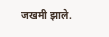जखमी झाले.